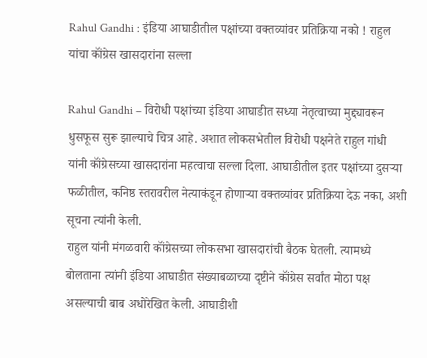Rahul Gandhi : इंडिया आघाडीतील पक्षांच्या वक्तव्यांवर प्रतिक्रिया नको ! राहुल यांचा कॉंग्रेस खासदारांना सल्ला

Rahul Gandhi – विरोधी पक्षांच्या इंडिया आघाडीत सध्या नेतृत्वाच्या मुद्द्यावरून धुसफूस सुरू झाल्याचे चित्र आहे. अशात लोकसभेतील विरोधी पक्षनेते राहुल गांधी यांनी कॉंग्रेसच्या खासदारांना महत्वाचा सल्ला दिला. आघाडीतील इतर पक्षांच्या दुसऱ्या फळीतील, कनिष्ठ स्तरावरील नेत्याकंडून होणाऱ्या वक्तव्यांवर प्रतिक्रिया देऊ नका, अशी सूचना त्यांनी केली.
राहुल यांनी मंगळवारी कॉंग्रेसच्या लोकसभा खासदारांची बैठक घेतली. त्यामध्ये बोलताना त्यांनी इंडिया आघाडीत संख्याबळाच्या दृष्टीने कॉंग्रेस सर्वांत मोठा पक्ष असल्याची बाब अधोरेखित केली. आघाडीशी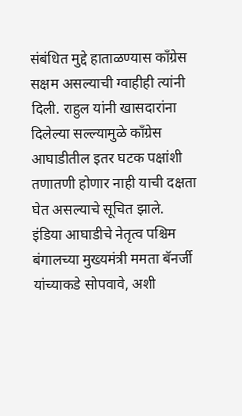संबंधित मुद्दे हाताळण्यास कॉंग्रेस सक्षम असल्याची ग्वाहीही त्यांनी दिली. राहुल यांनी खासदारांना दिलेल्या सल्ल्यामुळे कॉंग्रेस आघाडीतील इतर घटक पक्षांशी तणातणी होणार नाही याची दक्षता घेत असल्याचे सूचित झाले.
इंडिया आघाडीचे नेतृत्व पश्चिम बंगालच्या मुख्यमंत्री ममता बॅनर्जी यांच्याकडे सोपवावे, अशी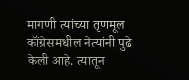मागणी त्यांच्या तृणमूल कॉंग्रेसमधील नेत्यांनी पुढे केली आहे. त्यातून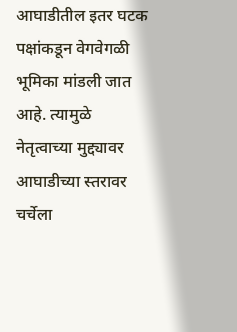आघाडीतील इतर घटक पक्षांकडून वेगवेगळी भूमिका मांडली जात आहे. त्यामुळे नेतृत्वाच्या मुद्द्यावर आघाडीच्या स्तरावर चर्चेला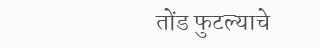तोंड फुटल्याचे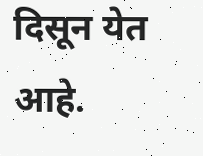दिसून येत आहे.